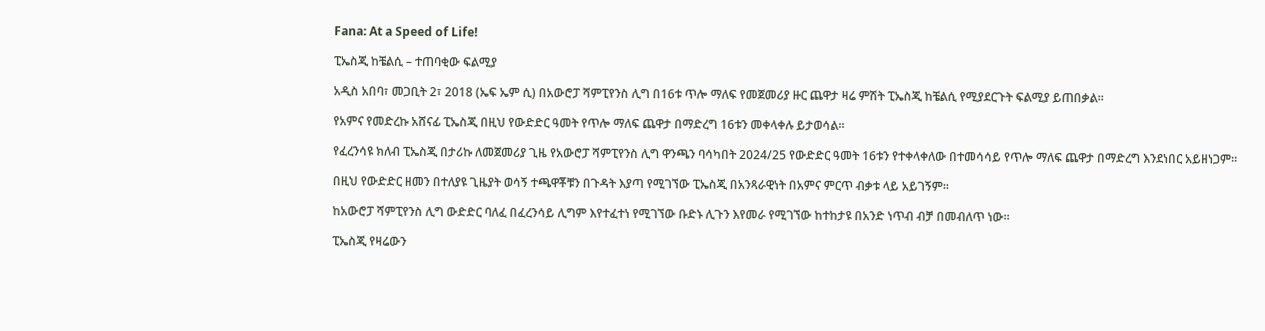Fana: At a Speed of Life!

ፒኤስጂ ከቼልሲ – ተጠባቂው ፍልሚያ

አዲስ አበባ፣ መጋቢት 2፣ 2018 (ኤፍ ኤም ሲ) በአውሮፓ ሻምፒየንስ ሊግ በ16ቱ ጥሎ ማለፍ የመጀመሪያ ዙር ጨዋታ ዛሬ ምሽት ፒኤስጂ ከቼልሲ የሚያደርጉት ፍልሚያ ይጠበቃል፡፡

የአምና የመድረኩ አሸናፊ ፒኤስጂ በዚህ የውድድር ዓመት የጥሎ ማለፍ ጨዋታ በማድረግ 16ቱን መቀላቀሉ ይታወሳል፡፡

የፈረንሳዩ ክለብ ፒኤስጂ በታሪኩ ለመጀመሪያ ጊዜ የአውሮፓ ሻምፒየንስ ሊግ ዋንጫን ባሳካበት 2024/25 የውድድር ዓመት 16ቱን የተቀላቀለው በተመሳሳይ የጥሎ ማለፍ ጨዋታ በማድረግ እንደነበር አይዘነጋም፡፡

በዚህ የውድድር ዘመን በተለያዩ ጊዜያት ወሳኝ ተጫዋቾቹን በጉዳት እያጣ የሚገኘው ፒኤስጂ በአንጻራዊነት በአምና ምርጥ ብቃቱ ላይ አይገኝም፡፡

ከአውሮፓ ሻምፒየንስ ሊግ ውድድር ባለፈ በፈረንሳይ ሊግም እየተፈተነ የሚገኘው ቡድኑ ሊጉን እየመራ የሚገኘው ከተከታዩ በአንድ ነጥብ ብቻ በመብለጥ ነው፡፡

ፒኤስጂ የዛሬውን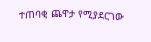ተጠባቂ ጨዋታ የሚያደርገው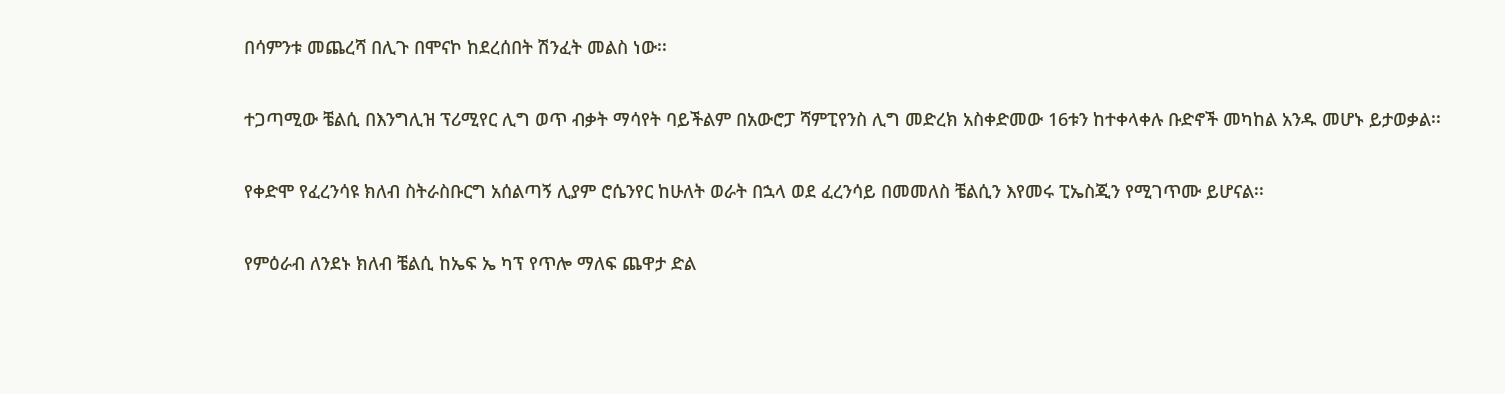በሳምንቱ መጨረሻ በሊጉ በሞናኮ ከደረሰበት ሽንፈት መልስ ነው፡፡

ተጋጣሚው ቼልሲ በእንግሊዝ ፕሪሚየር ሊግ ወጥ ብቃት ማሳየት ባይችልም በአውሮፓ ሻምፒየንስ ሊግ መድረክ አስቀድመው 16ቱን ከተቀላቀሉ ቡድኖች መካከል አንዱ መሆኑ ይታወቃል፡፡

የቀድሞ የፈረንሳዩ ክለብ ስትራስቡርግ አሰልጣኝ ሊያም ሮሴንየር ከሁለት ወራት በኋላ ወደ ፈረንሳይ በመመለስ ቼልሲን እየመሩ ፒኤስጂን የሚገጥሙ ይሆናል፡፡

የምዕራብ ለንደኑ ክለብ ቼልሲ ከኤፍ ኤ ካፕ የጥሎ ማለፍ ጨዋታ ድል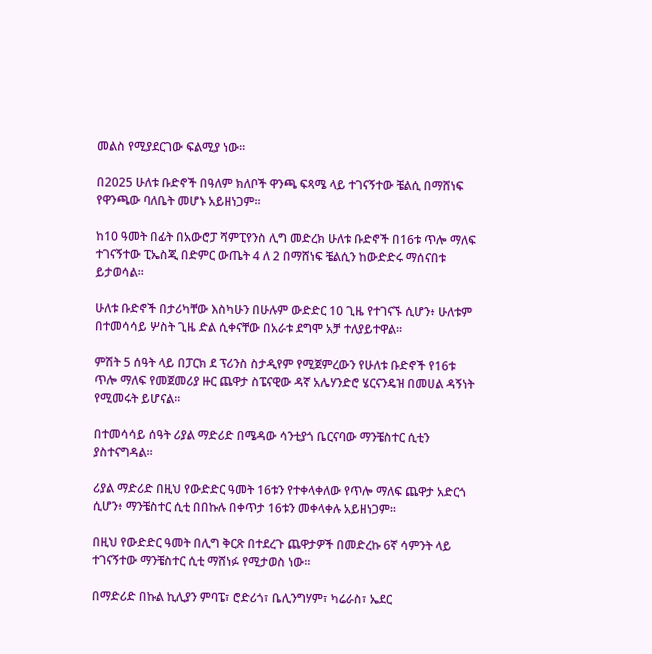መልስ የሚያደርገው ፍልሚያ ነው፡፡

በ2025 ሁለቱ ቡድኖች በዓለም ክለቦች ዋንጫ ፍጻሜ ላይ ተገናኝተው ቼልሲ በማሸነፍ የዋንጫው ባለቤት መሆኑ አይዘነጋም፡፡

ከ10 ዓመት በፊት በአውሮፓ ሻምፒየንስ ሊግ መድረክ ሁለቱ ቡድኖች በ16ቱ ጥሎ ማለፍ ተገናኝተው ፒኤስጂ በድምር ውጤት 4 ለ 2 በማሸነፍ ቼልሲን ከውድድሩ ማሰናበቱ ይታወሳል፡፡

ሁለቱ ቡድኖች በታሪካቸው እስካሁን በሁሉም ውድድር 10 ጊዜ የተገናኙ ሲሆን፥ ሁለቱም በተመሳሳይ ሦስት ጊዜ ድል ሲቀናቸው በአራቱ ደግሞ አቻ ተለያይተዋል፡፡

ምሽት 5 ሰዓት ላይ በፓርክ ደ ፕሪንስ ስታዲየም የሚጀምረውን የሁለቱ ቡድኖች የ16ቱ ጥሎ ማለፍ የመጀመሪያ ዙር ጨዋታ ስፔናዊው ዳኛ አሌሃንድሮ ሄርናንዴዝ በመሀል ዳኝነት የሚመሩት ይሆናል፡፡

በተመሳሳይ ሰዓት ሪያል ማድሪድ በሜዳው ሳንቲያጎ ቤርናባው ማንቼስተር ሲቲን ያስተናግዳል፡፡

ሪያል ማድሪድ በዚህ የውድድር ዓመት 16ቱን የተቀላቀለው የጥሎ ማለፍ ጨዋታ አድርጎ ሲሆን፥ ማንቼስተር ሲቲ በበኩሉ በቀጥታ 16ቱን መቀላቀሉ አይዘነጋም፡፡

በዚህ የውድድር ዓመት በሊግ ቅርጽ በተደረጉ ጨዋታዎች በመድረኩ 6ኛ ሳምንት ላይ ተገናኝተው ማንቼስተር ሲቲ ማሸነፉ የሚታወስ ነው፡፡

በማድሪድ በኩል ኪሊያን ምባፔ፣ ሮድሪጎ፣ ቤሊንግሃም፣ ካሬራስ፣ ኤደር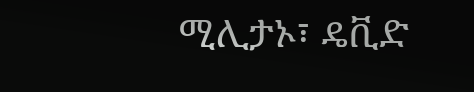ሚሊታኦ፣ ዴቪድ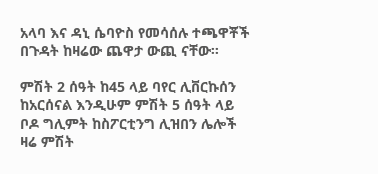አላባ እና ዳኒ ሴባዮስ የመሳሰሉ ተጫዋቾች በጉዳት ከዛሬው ጨዋታ ውጪ ናቸው፡፡

ምሽት 2 ሰዓት ከ45 ላይ ባየር ሊቨርኩሰን ከአርሰናል እንዲሁም ምሽት 5 ሰዓት ላይ ቦዶ ግሊምት ከስፖርቲንግ ሊዝበን ሌሎች ዛሬ ምሽት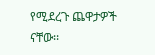የሚደረጉ ጨዋታዎች ናቸው፡፡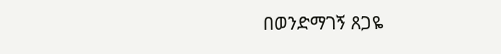በወንድማገኝ ጸጋዬ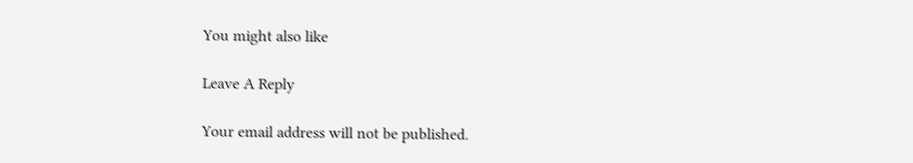You might also like

Leave A Reply

Your email address will not be published.